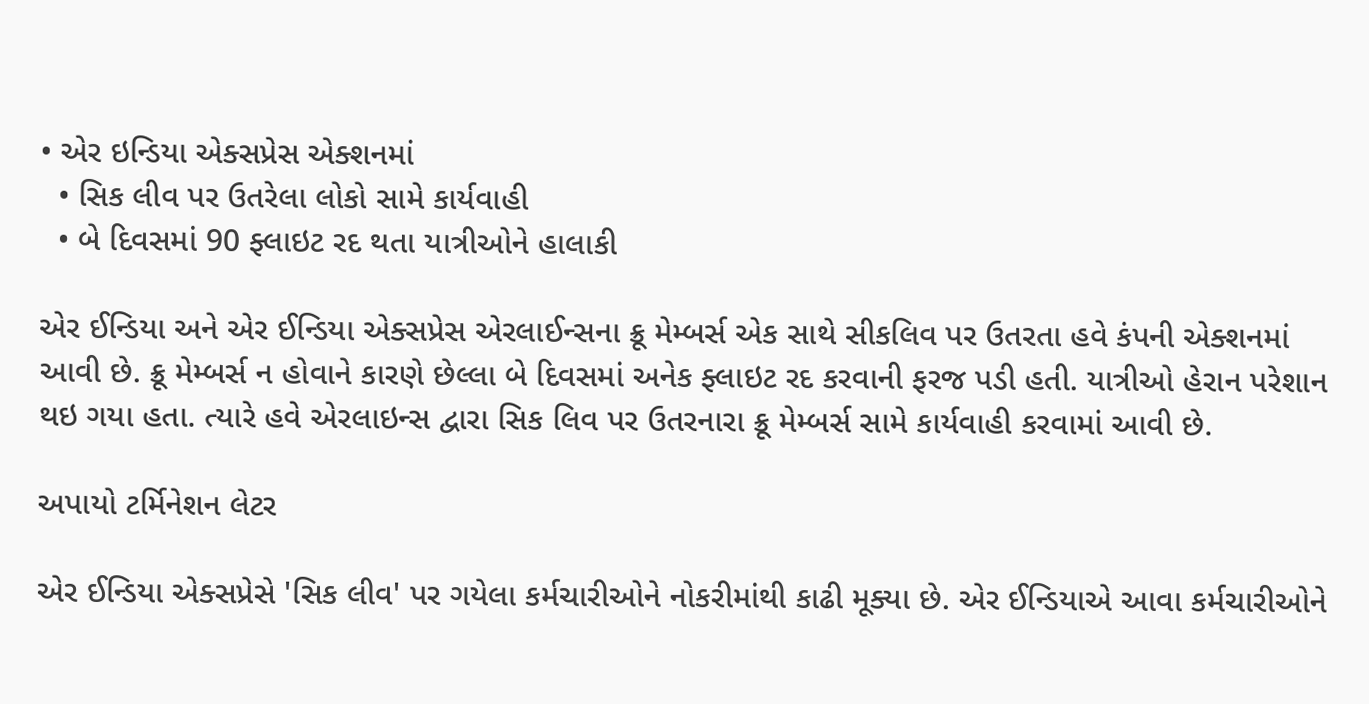• એર ઇન્ડિયા એક્સપ્રેસ એક્શનમાં
  • સિક લીવ પર ઉતરેલા લોકો સામે કાર્યવાહી
  • બે દિવસમાં 90 ફ્લાઇટ રદ થતા યાત્રીઓને હાલાકી

એર ઈન્ડિયા અને એર ઈન્ડિયા એક્સપ્રેસ એરલાઈન્સના ક્રૂ મેમ્બર્સ એક સાથે સીકલિવ પર ઉતરતા હવે કંપની એક્શનમાં આવી છે. ક્રૂ મેમ્બર્સ ન હોવાને કારણે છેલ્લા બે દિવસમાં અનેક ફ્લાઇટ રદ કરવાની ફરજ પડી હતી. યાત્રીઓ હેરાન પરેશાન થઇ ગયા હતા. ત્યારે હવે એરલાઇન્સ દ્વારા સિક લિવ પર ઉતરનારા ક્રૂ મેમ્બર્સ સામે કાર્યવાહી કરવામાં આવી છે.

અપાયો ટર્મિનેશન લેટર

એર ઈન્ડિયા એક્સપ્રેસે 'સિક લીવ' પર ગયેલા કર્મચારીઓને નોકરીમાંથી કાઢી મૂક્યા છે. એર ઈન્ડિયાએ આવા કર્મચારીઓને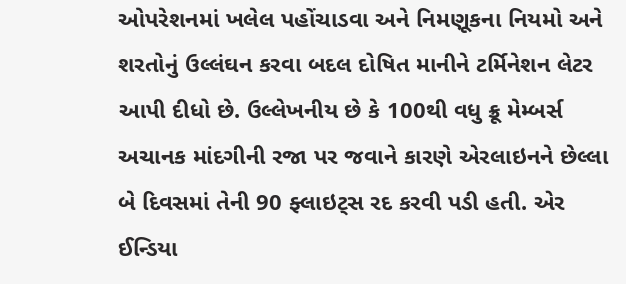ઓપરેશનમાં ખલેલ પહોંચાડવા અને નિમણૂકના નિયમો અને શરતોનું ઉલ્લંઘન કરવા બદલ દોષિત માનીને ટર્મિનેશન લેટર આપી દીધો છે. ઉલ્લેખનીય છે કે 100થી વધુ ક્રૂ મેમ્બર્સ અચાનક માંદગીની રજા પર જવાને કારણે એરલાઇનને છેલ્લા બે દિવસમાં તેની 90 ફ્લાઇટ્સ રદ કરવી પડી હતી. એર ઈન્ડિયા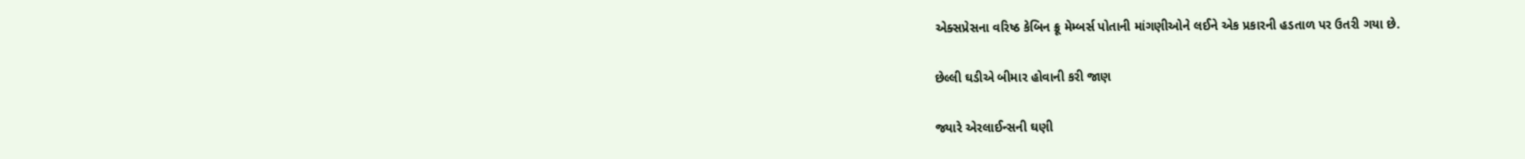એક્સપ્રેસના વરિષ્ઠ કેબિન ક્રૂ મેમ્બર્સ પોતાની માંગણીઓને લઈને એક પ્રકારની હડતાળ પર ઉતરી ગયા છે.

છેલ્લી ઘડીએ બીમાર હોવાની કરી જાણ

જ્યારે એરલાઈન્સની ઘણી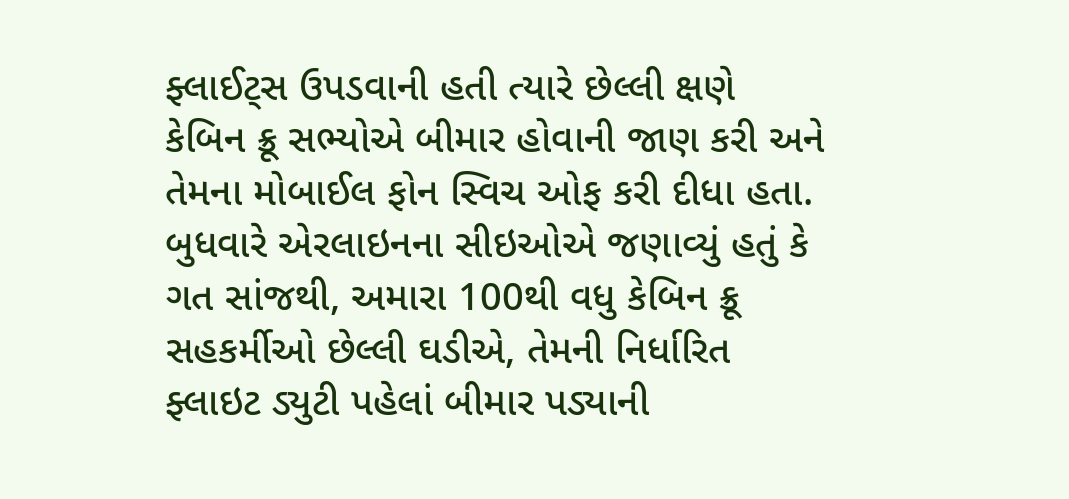ફ્લાઈટ્સ ઉપડવાની હતી ત્યારે છેલ્લી ક્ષણે કેબિન ક્રૂ સભ્યોએ બીમાર હોવાની જાણ કરી અને તેમના મોબાઈલ ફોન સ્વિચ ઓફ કરી દીધા હતા. બુધવારે એરલાઇનના સીઇઓએ જણાવ્યું હતું કે ગત સાંજથી, અમારા 100થી વધુ કેબિન ક્રૂ સહકર્મીઓ છેલ્લી ઘડીએ, તેમની નિર્ધારિત ફ્લાઇટ ડ્યુટી પહેલાં બીમાર પડ્યાની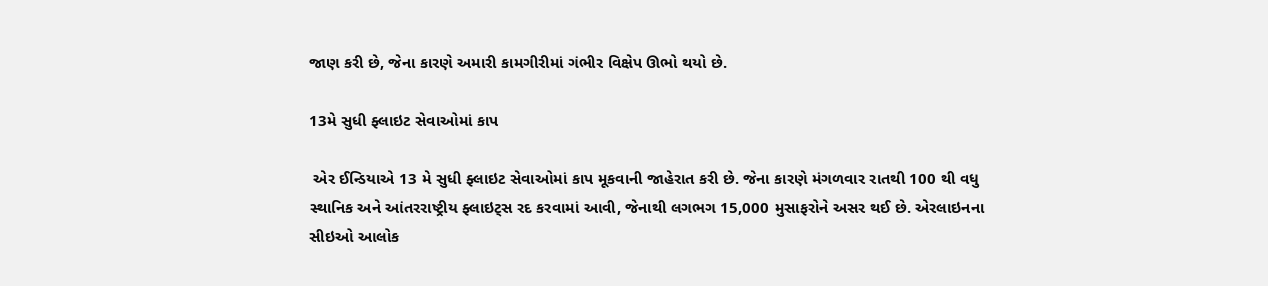જાણ કરી છે, જેના કારણે અમારી કામગીરીમાં ગંભીર વિક્ષેપ ઊભો થયો છે.

13મે સુધી ફ્લાઇટ સેવાઓમાં કાપ

 એર ઈન્ડિયાએ 13 મે સુધી ફ્લાઇટ સેવાઓમાં કાપ મૂકવાની જાહેરાત કરી છે. જેના કારણે મંગળવાર રાતથી 100 થી વધુ સ્થાનિક અને આંતરરાષ્ટ્રીય ફ્લાઇટ્સ રદ કરવામાં આવી, જેનાથી લગભગ 15,000 મુસાફરોને અસર થઈ છે. એરલાઇનના સીઇઓ આલોક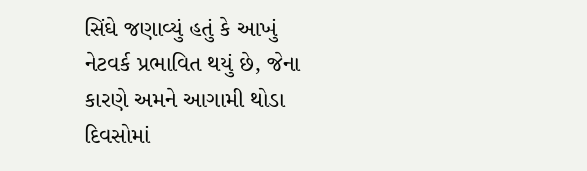સિંઘે જણાવ્યું હતું કે આખું નેટવર્ક પ્રભાવિત થયું છે, જેના કારણે અમને આગામી થોડા દિવસોમાં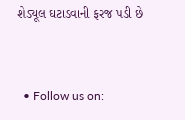શેડ્યૂલ ઘટાડવાની ફરજ પડી છે


  • Follow us on: